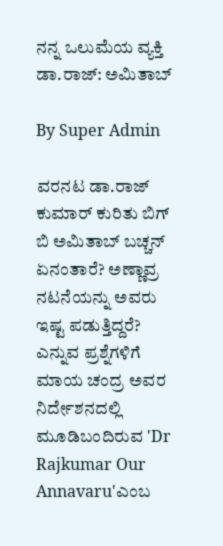ನನ್ನ ಒಲುಮೆಯ ವ್ಯಕ್ತಿ ಡಾ.ರಾಜ್: ಅಮಿತಾಬ್

By Super Admin

ವರನಟ ಡಾ.ರಾಜ್ ಕುಮಾರ್ ಕುರಿತು ಬಿಗ್ ಬಿ ಅಮಿತಾಬ್ ಬಚ್ಚನ್ ಏನಂತಾರೆ? ಅಣ್ಣಾವ್ರ ನಟನೆಯನ್ನು ಅವರು ಇಷ್ಟ ಪಡುತ್ತಿದ್ದರೆ? ಎನ್ನುವ ಪ್ರಶ್ನೆಗಳಿಗೆ ಮಾಯ ಚಂದ್ರ ಅವರ ನಿರ್ದೇಶನದಲ್ಲಿ ಮೂಡಿಬಂದಿರುವ 'Dr Rajkumar Our Annavaru'ಎಂಬ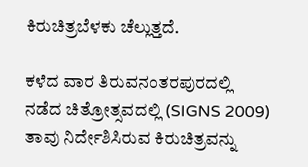ಕಿರುಚಿತ್ರಬೆಳಕು ಚೆಲ್ಲುತ್ತದೆ.

ಕಳೆದ ವಾರ ತಿರುವನಂತರಪುರದಲ್ಲಿ ನಡೆದ ಚಿತ್ರೋತ್ಸವದಲ್ಲಿ (SIGNS 2009) ತಾವು ನಿರ್ದೇಶಿಸಿರುವ ಕಿರುಚಿತ್ರವನ್ನು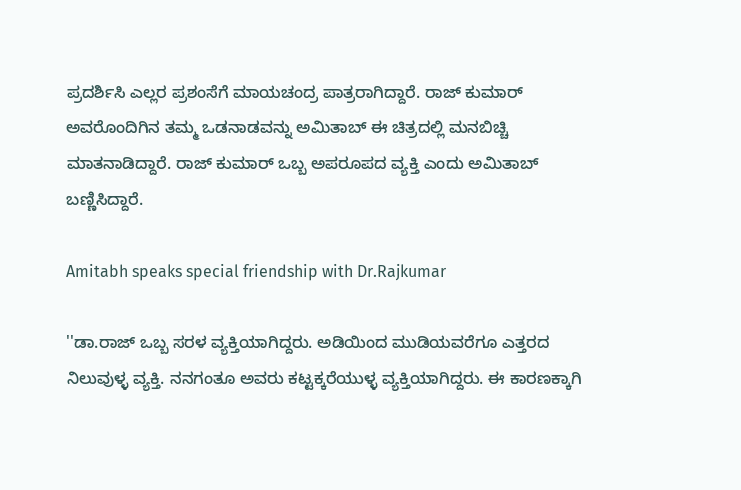ಪ್ರದರ್ಶಿಸಿ ಎಲ್ಲರ ಪ್ರಶಂಸೆಗೆ ಮಾಯಚಂದ್ರ ಪಾತ್ರರಾಗಿದ್ದಾರೆ. ರಾಜ್ ಕುಮಾರ್ ಅವರೊಂದಿಗಿನ ತಮ್ಮ ಒಡನಾಡವನ್ನು ಅಮಿತಾಬ್ ಈ ಚಿತ್ರದಲ್ಲಿ ಮನಬಿಚ್ಚಿ ಮಾತನಾಡಿದ್ದಾರೆ. ರಾಜ್ ಕುಮಾರ್ ಒಬ್ಬ ಅಪರೂಪದ ವ್ಯಕ್ತಿ ಎಂದು ಅಮಿತಾಬ್ ಬಣ್ಣಿಸಿದ್ದಾರೆ.

Amitabh speaks special friendship with Dr.Rajkumar

''ಡಾ.ರಾಜ್ ಒಬ್ಬ ಸರಳ ವ್ಯಕ್ತಿಯಾಗಿದ್ದರು. ಅಡಿಯಿಂದ ಮುಡಿಯವರೆಗೂ ಎತ್ತರದ ನಿಲುವುಳ್ಳ ವ್ಯಕ್ತಿ. ನನಗಂತೂ ಅವರು ಕಟ್ಟಕ್ಕರೆಯುಳ್ಳ ವ್ಯಕ್ತಿಯಾಗಿದ್ದರು. ಈ ಕಾರಣಕ್ಕಾಗಿ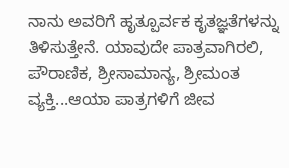ನಾನು ಅವರಿಗೆ ಹೃತ್ಪೂರ್ವಕ ಕೃತಜ್ಞತೆಗಳನ್ನು ತಿಳಿಸುತ್ತೇನೆ. ಯಾವುದೇ ಪಾತ್ರವಾಗಿರಲಿ, ಪೌರಾಣಿಕ, ಶ್ರೀಸಾಮಾನ್ಯ, ಶ್ರೀಮಂತ ವ್ಯಕ್ತಿ...ಆಯಾ ಪಾತ್ರಗಳಿಗೆ ಜೀವ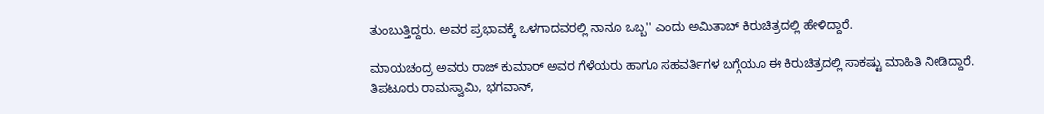ತುಂಬುತ್ತಿದ್ದರು. ಅವರ ಪ್ರಭಾವಕ್ಕೆ ಒಳಗಾದವರಲ್ಲಿ ನಾನೂ ಒಬ್ಬ'' ಎಂದು ಅಮಿತಾಬ್ ಕಿರುಚಿತ್ರದಲ್ಲಿ ಹೇಳಿದ್ದಾರೆ.

ಮಾಯಚಂದ್ರ ಅವರು ರಾಜ್ ಕುಮಾರ್ ಅವರ ಗೆಳೆಯರು ಹಾಗೂ ಸಹವರ್ತಿಗಳ ಬಗ್ಗೆಯೂ ಈ ಕಿರುಚಿತ್ರದಲ್ಲಿ ಸಾಕಷ್ಟು ಮಾಹಿತಿ ನೀಡಿದ್ದಾರೆ. ತಿಪಟೂರು ರಾಮಸ್ವಾಮಿ, ಭಗವಾನ್,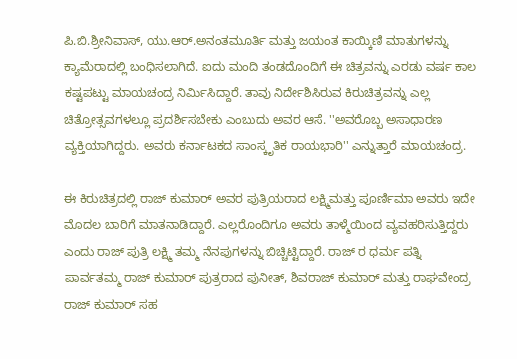ಪಿ.ಬಿ.ಶ್ರೀನಿವಾಸ್, ಯು.ಆರ್.ಅನಂತಮೂರ್ತಿ ಮತ್ತು ಜಯಂತ ಕಾಯ್ಕಿಣಿ ಮಾತುಗಳನ್ನು ಕ್ಯಾಮೆರಾದಲ್ಲಿ ಬಂಧಿಸಲಾಗಿದೆ. ಐದು ಮಂದಿ ತಂಡದೊಂದಿಗೆ ಈ ಚಿತ್ರವನ್ನು ಎರಡು ವರ್ಷ ಕಾಲ ಕಷ್ಟಪಟ್ಟು ಮಾಯಚಂದ್ರ ನಿರ್ಮಿಸಿದ್ದಾರೆ. ತಾವು ನಿರ್ದೇಶಿಸಿರುವ ಕಿರುಚಿತ್ರವನ್ನು ಎಲ್ಲ ಚಿತ್ರೋತ್ಸವಗಳಲ್ಲೂ ಪ್ರದರ್ಶಿಸಬೇಕು ಎಂಬುದು ಅವರ ಆಸೆ. ''ಅವರೊಬ್ಬ ಅಸಾಧಾರಣ ವ್ಯಕ್ತಿಯಾಗಿದ್ದರು. ಅವರು ಕರ್ನಾಟಕದ ಸಾಂಸ್ಕೃತಿಕ ರಾಯಭಾರಿ'' ಎನ್ನುತ್ತಾರೆ ಮಾಯಚಂದ್ರ.

ಈ ಕಿರುಚಿತ್ರದಲ್ಲಿ ರಾಜ್ ಕುಮಾರ್ ಅವರ ಪುತ್ರಿಯರಾದ ಲಕ್ಷ್ಮಿಮತ್ತು ಪೂರ್ಣಿಮಾ ಅವರು ಇದೇ ಮೊದಲ ಬಾರಿಗೆ ಮಾತನಾಡಿದ್ದಾರೆ. ಎಲ್ಲರೊಂದಿಗೂ ಅವರು ತಾಳ್ಮೆಯಿಂದ ವ್ಯವಹರಿಸುತ್ತಿದ್ದರು ಎಂದು ರಾಜ್ ಪುತ್ರಿ ಲಕ್ಷ್ಮಿ ತಮ್ಮ ನೆನಪುಗಳನ್ನು ಬಿಚ್ಚಿಟ್ಟಿದ್ದಾರೆ. ರಾಜ್ ರ ಧರ್ಮ ಪತ್ನಿ ಪಾರ್ವತಮ್ಮ ರಾಜ್ ಕುಮಾರ್ ಪುತ್ರರಾದ ಪುನೀತ್, ಶಿವರಾಜ್ ಕುಮಾರ್ ಮತ್ತು ರಾಘವೇಂದ್ರ ರಾಜ್ ಕುಮಾರ್ ಸಹ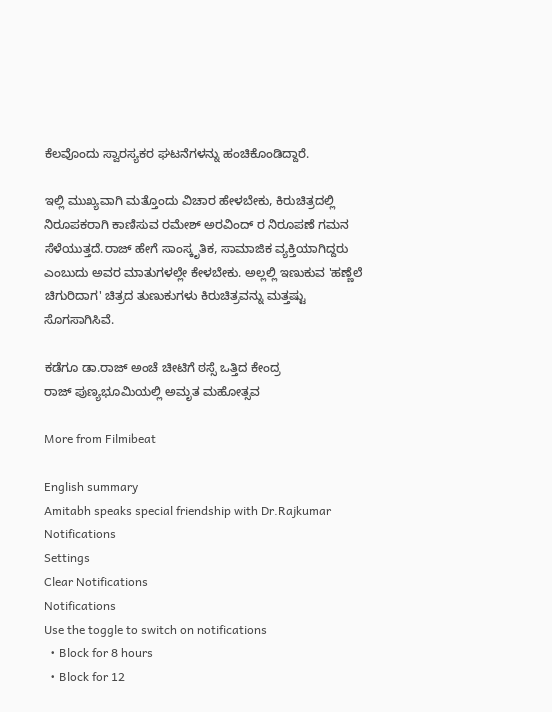ಕೆಲವೊಂದು ಸ್ವಾರಸ್ಯಕರ ಘಟನೆಗಳನ್ನು ಹಂಚಿಕೊಂಡಿದ್ದಾರೆ.

ಇಲ್ಲಿ ಮುಖ್ಯವಾಗಿ ಮತ್ತೊಂದು ವಿಚಾರ ಹೇಳಬೇಕು, ಕಿರುಚಿತ್ರದಲ್ಲಿ ನಿರೂಪಕರಾಗಿ ಕಾಣಿಸುವ ರಮೇಶ್ ಅರವಿಂದ್ ರ ನಿರೂಪಣೆ ಗಮನ ಸೆಳೆಯುತ್ತದೆ.ರಾಜ್ ಹೇಗೆ ಸಾಂಸ್ಕೃತಿಕ, ಸಾಮಾಜಿಕ ವ್ಯಕ್ತಿಯಾಗಿದ್ದರು ಎಂಬುದು ಅವರ ಮಾತುಗಳಲ್ಲೇ ಕೇಳಬೇಕು. ಅಲ್ಲಲ್ಲಿ ಇಣುಕುವ 'ಹಣ್ಣೆಲೆ ಚಿಗುರಿದಾಗ' ಚಿತ್ರದ ತುಣುಕುಗಳು ಕಿರುಚಿತ್ರವನ್ನು ಮತ್ತಷ್ಟು ಸೊಗಸಾಗಿಸಿವೆ.

ಕಡೆಗೂ ಡಾ.ರಾಜ್ ಅಂಚೆ ಚೀಟಿಗೆ ಠಸ್ಸೆ ಒತ್ತಿದ ಕೇಂದ್ರ
ರಾಜ್ ಪುಣ್ಯಭೂಮಿಯಲ್ಲಿ ಅಮೃತ ಮಹೋತ್ಸವ

More from Filmibeat

English summary
Amitabh speaks special friendship with Dr.Rajkumar
Notifications
Settings
Clear Notifications
Notifications
Use the toggle to switch on notifications
  • Block for 8 hours
  • Block for 12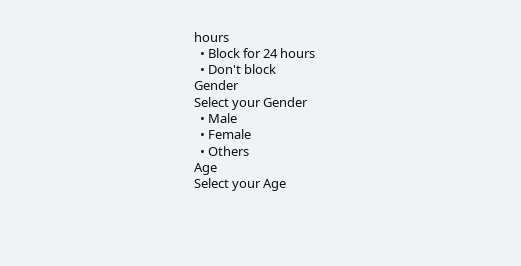hours
  • Block for 24 hours
  • Don't block
Gender
Select your Gender
  • Male
  • Female
  • Others
Age
Select your Age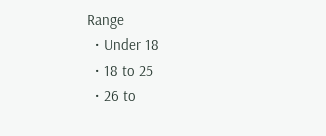Range
  • Under 18
  • 18 to 25
  • 26 to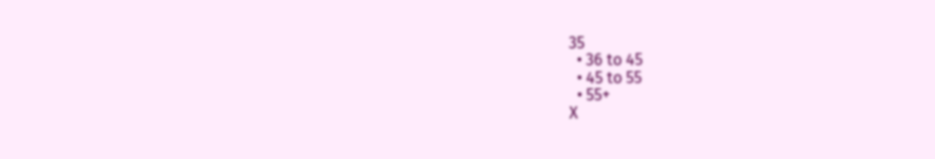35
  • 36 to 45
  • 45 to 55
  • 55+
X